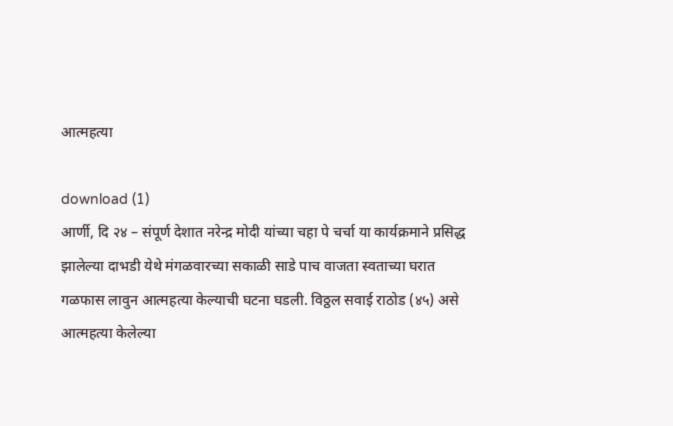आत्महत्या

download (1)
आर्णी, दि २४ – संपूर्ण देशात नरेन्द्र मोदी यांच्या चहा पे चर्चा या कार्यक्रमाने प्रसिद्ध झालेल्या दाभडी येथे मंगळवारच्या सकाळी साडे पाच वाजता स्वताच्या घरात गळफास लावुन आत्महत्या केल्याची घटना घडली. विठ्ठल सवाई राठोड (४५) असे आत्महत्या केलेल्या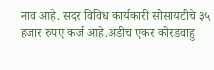नाव आहे. सदर विविध कार्यकारी सोसायटीचे ३५ हजार रुपए कर्ज आहे.अडीच एकर कोरडवाहु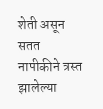शेती असून सतत नापीकीने त्रस्त झालेल्या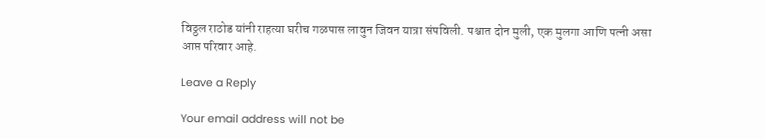विठ्ठल राठोड यांनी राहत्या घरीच गळपास लावुन जिवन यात्रा संपविली. पश्चात दोन मुली, एक मुलगा आणि पत्नी असा आप्त परिवार आहे.

Leave a Reply

Your email address will not be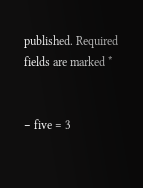published. Required fields are marked *


− five = 3